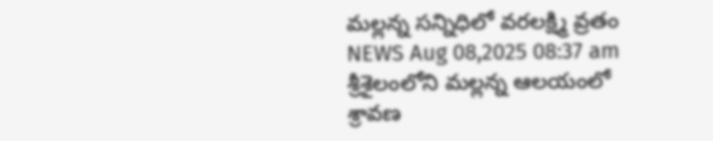మల్లన్న సన్నిధిలో వరలక్ష్మి వ్రతం
NEWS Aug 08,2025 08:37 am
శ్రీశైలంలోని మల్లన్న ఆలయంలో శ్రావణ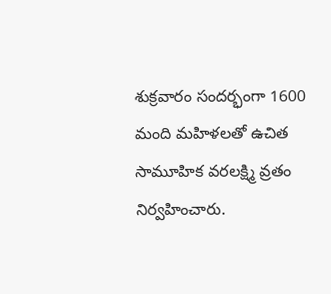శుక్రవారం సందర్భంగా 1600 మంది మహిళలతో ఉచిత సామూహిక వరలక్ష్మి వ్రతం నిర్వహించారు.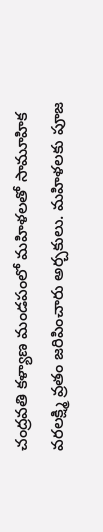చంద్రవతి కళ్యాణ మండపంలో మహిళలతో సామూహిక వరలక్ష్మి వ్రతం జరిపించారు అర్చకులు. మహిళలకు పూజ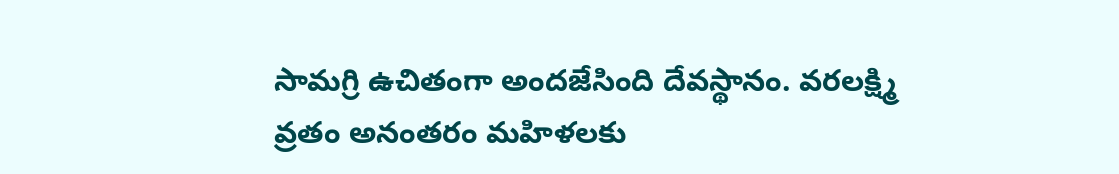సామగ్రి ఉచితంగా అందజేసింది దేవస్థానం. వరలక్ష్మి వ్రతం అనంతరం మహిళలకు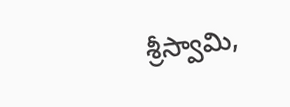శ్రీస్వామి,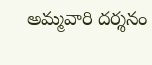అమ్మవారి దర్శనం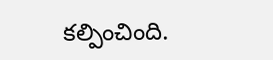కల్పించింది.